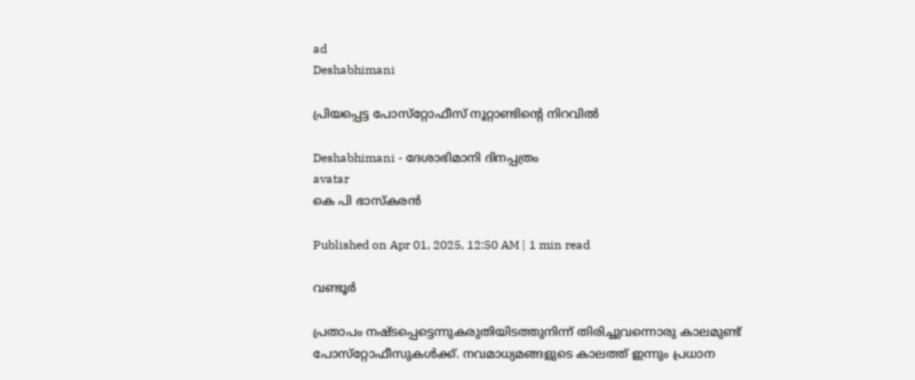ad
Deshabhimani

പ്രിയപ്പെട്ട പോസ്‌റ്റോഫീസ‍് നൂറ്റാണ്ടിന്റെ നിറവിൽ

Deshabhimani - ദേശാഭിമാനി ദിനപ്പത്രം
avatar
കെ പി ഭാസ്കരൻ

Published on Apr 01, 2025, 12:50 AM | 1 min read

വണ്ടൂർ

പ്രതാപം നഷ്‌ടപ്പെട്ടെന്നുകരുതിയിടത്തുനിന്ന് തിരിച്ചുവന്നൊരു കാലമുണ്ട്‌ പോസ്‌റ്റോഫീസുകൾക്ക്‌. നവമാധ്യമങ്ങളുടെ കാലത്ത്‌ ഇന്നും പ്രധാന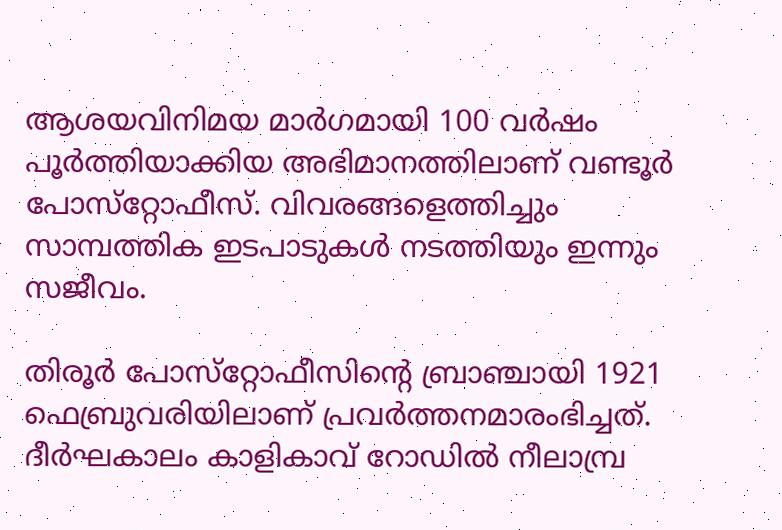ആശയവിനിമയ മാർഗമായി 100 വർഷം പൂർത്തിയാക്കിയ അഭിമാനത്തിലാണ്‌ വണ്ടൂർ പോസ്‌റ്റോഫീസ്‌. വിവരങ്ങളെത്തിച്ചും സാമ്പത്തിക ഇടപാടുകൾ നടത്തിയും ഇന്നും സജീവം.

തിരൂർ പോസ്‌റ്റോഫീസിന്റെ ബ്രാഞ്ചായി 1921 ഫെബ്രുവരിയിലാണ്‌ പ്രവർത്തനമാരംഭിച്ചത്‌. ദീർഘകാലം കാളികാവ് റോഡിൽ നീലാമ്പ്ര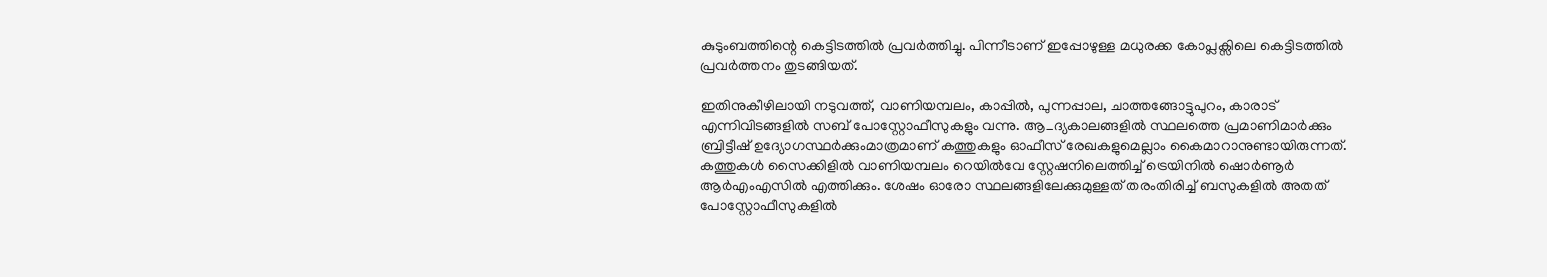കുടുംബത്തിന്റെ കെട്ടിടത്തിൽ പ്രവർത്തിച്ചു. പിന്നീടാണ്‌ ഇപ്പോഴുള്ള മധുരക്ക കോപ്ലക്സിലെ കെട്ടിടത്തിൽ പ്രവർത്തനം തുടങ്ങിയത്.

ഇതിനുകീഴിലായി നടുവത്ത്, വാണിയമ്പലം, കാപ്പിൽ, പുന്നപ്പാല, ചാത്തങ്ങോട്ടുപുറം, കാരാട് എന്നിവിടങ്ങളിൽ സബ്‌ പോസ്റ്റോഫീസുകളും വന്നു. ആ_ദ്യകാലങ്ങളിൽ സ്ഥലത്തെ പ്രമാണിമാർക്കും ബ്രിട്ടീഷ് ഉദ്യോഗസ്ഥർക്കുംമാത്രമാണ് കത്തുകളും ഓഫീസ് രേഖകളുമെല്ലാം കൈമാറാനുണ്ടായിരുന്നത്. കത്തുകൾ സൈക്കിളിൽ വാണിയമ്പലം റെയിൽവേ സ്റ്റേഷനിലെത്തിച്ച് ട്രെയിനിൽ ഷൊർണൂർ ആർഎംഎസിൽ എത്തിക്കും. ശേഷം ഓരോ സ്ഥലങ്ങളിലേക്കുമുള്ളത് തരംതിരിച്ച് ബസുകളിൽ അതത് പോസ്റ്റോഫീസുകളിൽ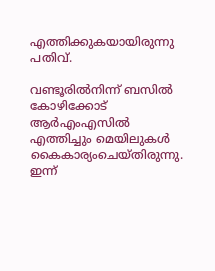എത്തിക്കുകയായിരുന്നു പതിവ്.

വണ്ടൂരിൽനിന്ന് ബസിൽ കോഴിക്കോട് ആർഎംഎസിൽ എത്തിച്ചും മെയിലുകൾ കൈകാര്യംചെയ്തിരുന്നു. ഇന്ന്‌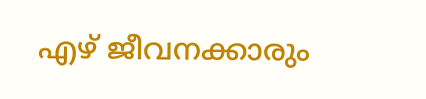എഴ്‌ ജീവനക്കാരും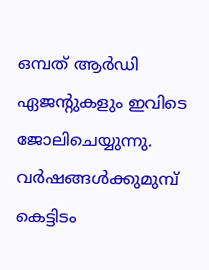ഒമ്പത്‌ ആർഡി ഏജന്റുകളും ഇവിടെ ജോലിചെയ്യുന്നു. വർഷങ്ങൾക്കുമുമ്പ് കെട്ടിടം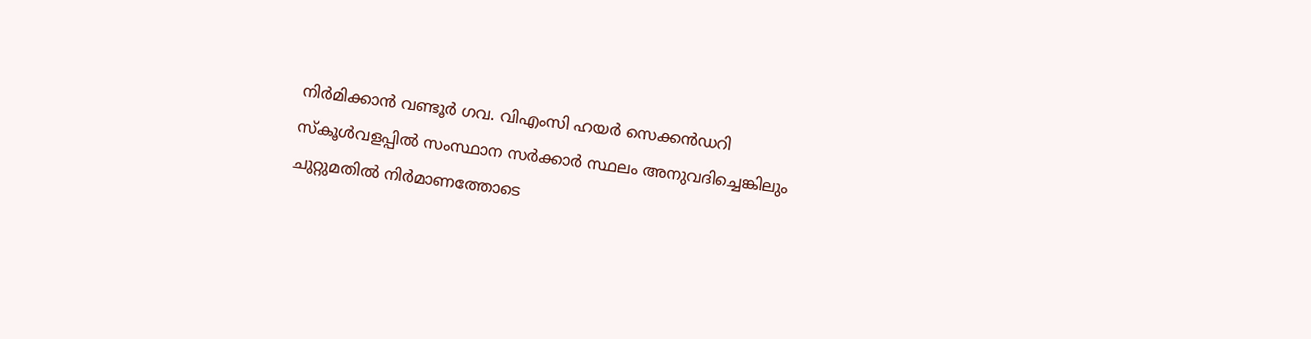നിർമിക്കാൻ വണ്ടൂർ ഗവ. വിഎംസി ഹയർ സെക്കൻഡറി സ്കൂൾവളപ്പിൽ സംസ്ഥാന സർക്കാർ സ്ഥലം അനുവദിച്ചെങ്കിലും ചുറ്റുമതിൽ നിർമാണത്തോടെ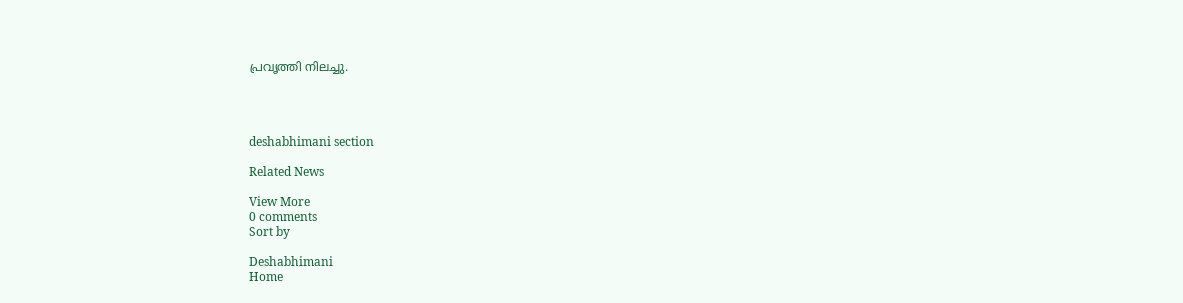പ്രവൃത്തി നിലച്ചു.




deshabhimani section

Related News

View More
0 comments
Sort by

Deshabhimani
Home